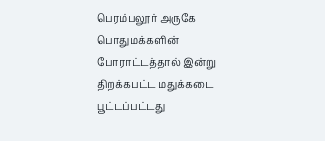பெரம்பலூர் அருகே பொதுமக்களின் போராட்டத்தால் இன்று திறக்கபட்ட மதுக்கடை பூட்டப்பட்டது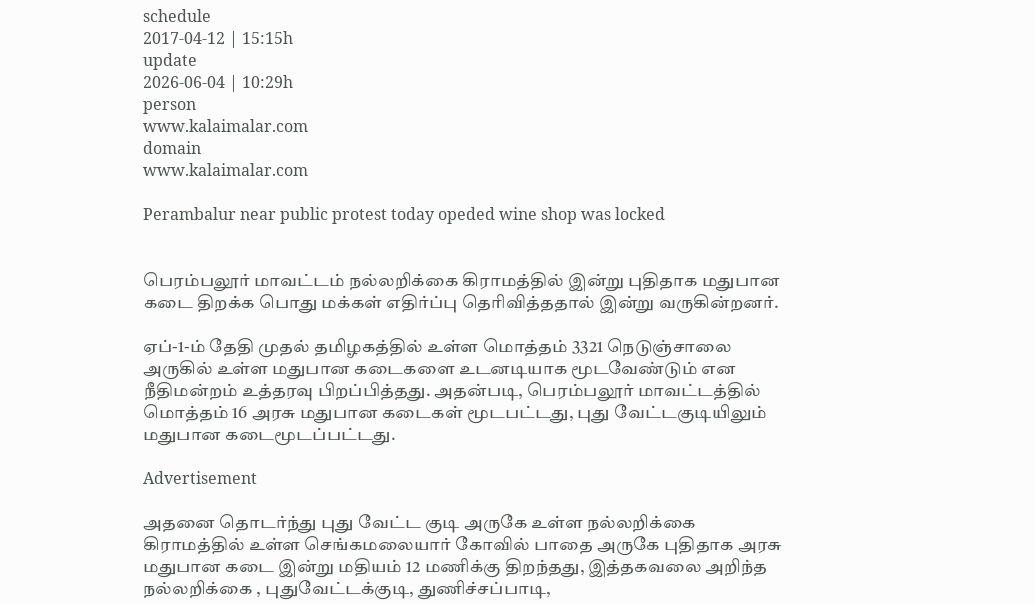schedule
2017-04-12 | 15:15h
update
2026-06-04 | 10:29h
person
www.kalaimalar.com
domain
www.kalaimalar.com

Perambalur near public protest today opeded wine shop was locked


பெரம்பலூர் மாவட்டம் நல்லறிக்கை கிராமத்தில் இன்று புதிதாக மதுபான கடை திறக்க பொது மக்கள் எதிர்ப்பு தெரிவித்ததால் இன்று வருகின்றனர்.

ஏப்-1-ம் தேதி முதல் தமிழகத்தில் உள்ள மொத்தம் 3321 நெடுஞ்சாலை அருகில் உள்ள மதுபான கடைகளை உடனடியாக மூடவேண்டும் என நீதிமன்றம் உத்தரவு பிறப்பித்தது. அதன்படி, பெரம்பலூர் மாவட்டத்தில் மொத்தம் 16 அரசு மதுபான கடைகள் மூடபட்டது, புது வேட்டகுடியிலும் மதுபான கடைமூடப்பட்டது.

Advertisement

அதனை தொடர்ந்து புது வேட்ட குடி அருகே உள்ள நல்லறிக்கை கிராமத்தில் உள்ள செங்கமலையார் கோவில் பாதை அருகே புதிதாக அரசு மதுபான கடை இன்று மதியம் 12 மணிக்கு திறந்தது, இத்தகவலை அறிந்த நல்லறிக்கை , புதுவேட்டக்குடி, துணிச்சப்பாடி,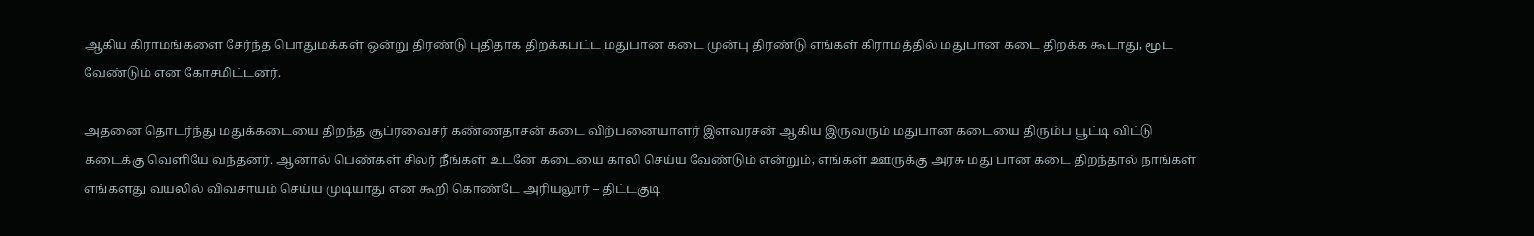ஆகிய கிராமங்களை சேர்ந்த பொதுமக்கள் ஒன்று திரண்டு புதிதாக திறக்கபட்ட மதுபான கடை முன்பு திரண்டு எங்கள் கிராமத்தில் மதுபான கடை திறக்க கூடாது, மூட வேண்டும் என கோசமிட்டனர்.

அதனை தொடர்ந்து மதுக்கடையை திறந்த சூப்ரவைசர் கண்ணதாசன் கடை விற்பனையாளர் இளவரசன் ஆகிய இருவரும் மதுபான கடையை திரும்ப பூட்டி விட்டு கடைக்கு வெளியே வந்தனர். ஆனால் பெண்கள் சிலர் நீங்கள் உடனே கடையை காலி செய்ய வேண்டும் என்றும், எங்கள் ஊருக்கு அரசு மது பான கடை திறந்தால் நாங்கள் எங்களது வயலில் விவசாயம் செய்ய முடியாது என கூறி கொண்டே அரியலூர் – திட்டகுடி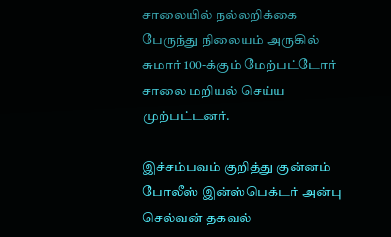சாலையில் நல்லறிக்கை பேருந்து நிலையம் அருகில் சுமார் 100-க்கும் மேற்பட்டோர் சாலை மறியல் செய்ய முற்பட்டனர்.

இச்சம்பவம் குறித்து குன்னம் போலீஸ் இன்ஸ்பெக்டர் அன்பு செல்வன் தகவல்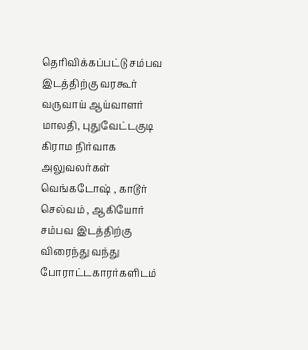தெரிவிக்கப்பட்டு சம்பவ இடத்திற்கு வரகூர் வருவாய் ஆய்வாளர் மாலதி, புதுவேட்டகுடி கிராம நிர்வாக அலுவலர்கள் வெங்கடோஷ் , காடூர் செல்வம் , ஆகியோர் சம்பவ இடத்திற்கு விரைந்து வந்து போராட்டகாரர்களிடம்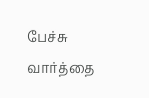பேச்சு வார்த்தை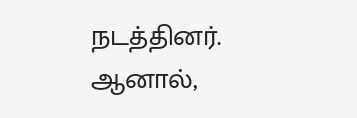நடத்தினர். ஆனால்,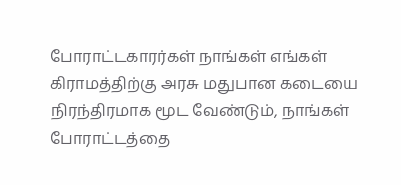போராட்டகாரர்கள் நாங்கள் எங்கள் கிராமத்திற்கு அரசு மதுபான கடையை நிரந்திரமாக மூட வேண்டும், நாங்கள் போராட்டத்தை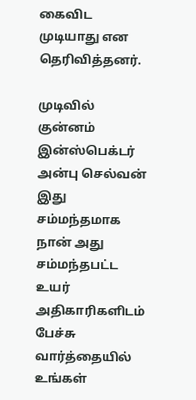கைவிட முடியாது என தெரிவித்தனர்.

முடிவில் குன்னம் இன்ஸ்பெக்டர் அன்பு செல்வன் இது சம்மந்தமாக நான் அது சம்மந்தபட்ட உயர் அதிகாரிகளிடம் பேச்சு வார்த்தையில் உங்கள்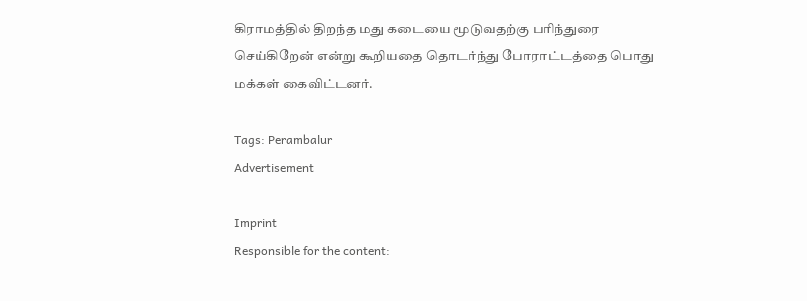கிராமத்தில் திறந்த மது கடையை மூடுவதற்கு பரிந்துரை செய்கிறேன் என்று கூறியதை தொடர்ந்து போராட்டத்தை பொது மக்கள் கைவிட்டனர்.

Tags: Perambalur
Advertisement

Imprint
Responsible for the content: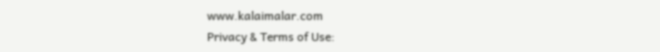www.kalaimalar.com
Privacy & Terms of Use: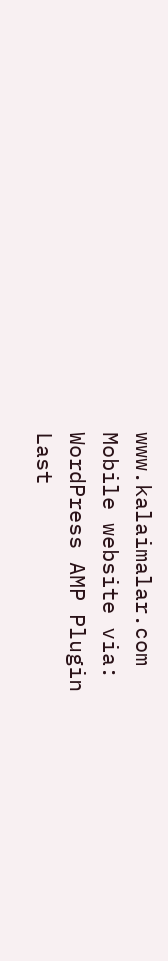www.kalaimalar.com
Mobile website via:
WordPress AMP Plugin
Last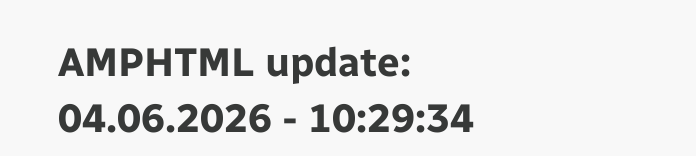AMPHTML update:
04.06.2026 - 10:29:34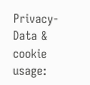Privacy-Data & cookie usage: